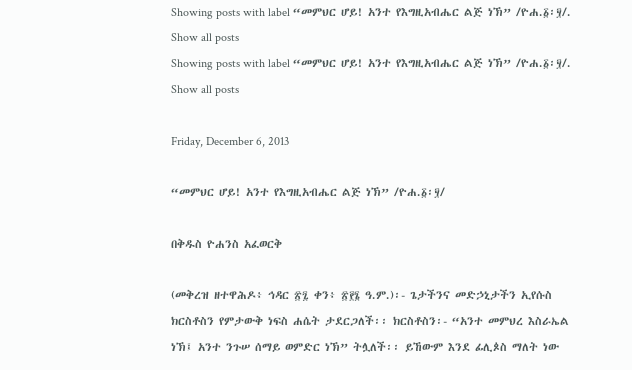Showing posts with label “መምህር ሆይ! አንተ የእግዚአብሔር ልጅ ነኽ” /ዮሐ.፩፡፶/. Show all posts
Showing posts with label “መምህር ሆይ! አንተ የእግዚአብሔር ልጅ ነኽ” /ዮሐ.፩፡፶/. Show all posts

Friday, December 6, 2013

“መምህር ሆይ! አንተ የእግዚአብሔር ልጅ ነኽ” /ዮሐ.፩፡፶/

በቅዱስ ዮሐንስ አፈወርቅ

(መቅረዝ ዘተዋሕዶ፥ ኅዳር ፳፯ ቀን፥ ፳፻፮ ዓ.ም.)፡- ጌታችንና መድኃኒታችን ኢየሱስ ክርስቶስን የምታውቅ ነፍስ ሐሴት ታደርጋለች፡፡ ክርስቶስን፡- “አንተ መምህረ እስራኤል ነኽ፤ አንተ ንጉሠ ሰማይ ወምድር ነኽ” ትሏለች፡፡ ይኸውም እንደ ፊሊጶስ ማለት ነው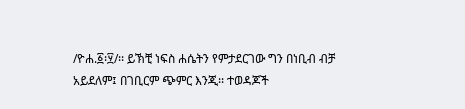/ዮሐ.፩፡፶/፡፡ ይኽቺ ነፍስ ሐሴትን የምታደርገው ግን በነቢብ ብቻ አይደለም፤ በገቢርም ጭምር እንጂ፡፡ ተወዳጆች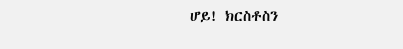ሆይ! ክርስቶስን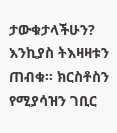ታውቁታላችሁን? እንኪያስ ትእዛዛቱን ጠብቁ፡፡ ክርስቶስን የሚያሳዝን ገቢር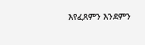እየፈጸምን እንደምን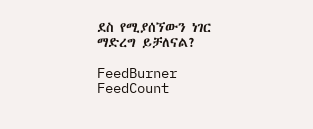ደስ የሚያሰኘውን ነገር ማድረግ ይቻለናል?

FeedBurner FeedCount